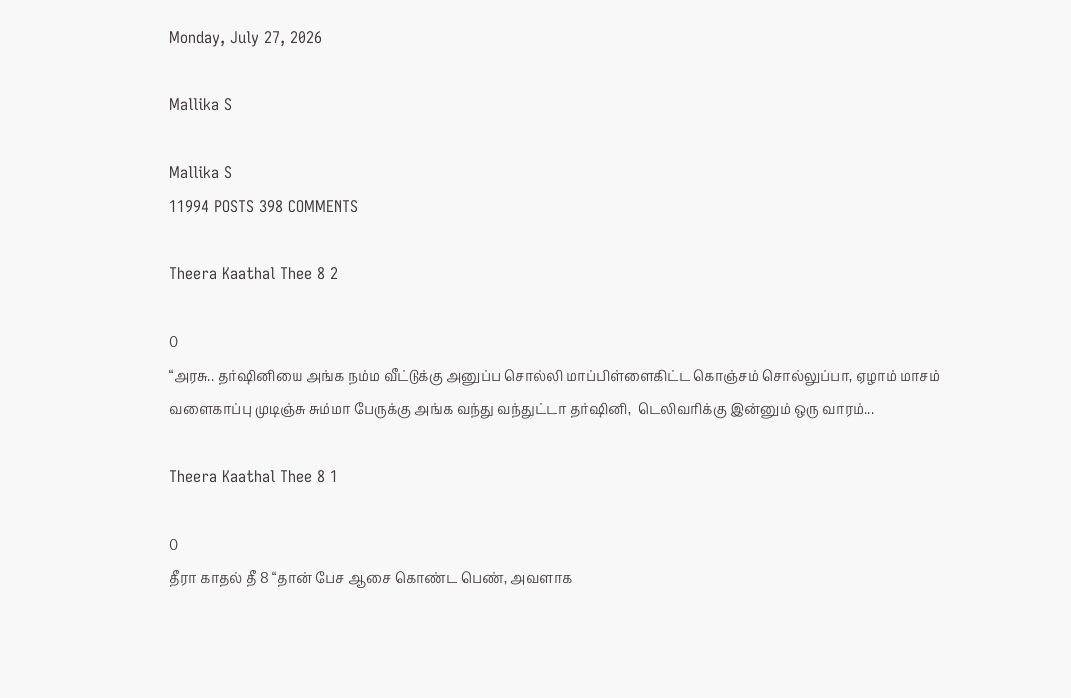Monday, July 27, 2026

Mallika S

Mallika S
11994 POSTS 398 COMMENTS

Theera Kaathal Thee 8 2

0
“அரசு.. தர்ஷினியை அங்க நம்ம வீட்டுக்கு அனுப்ப சொல்லி மாப்பிள்ளைகிட்ட கொஞ்சம் சொல்லுப்பா, ஏழாம் மாசம் வளைகாப்பு முடிஞ்சு சும்மா பேருக்கு அங்க வந்து வந்துட்டா தர்ஷினி,  டெலிவரிக்கு இன்னும் ஒரு வாரம்...

Theera Kaathal Thee 8 1

0
தீரா காதல் தீ 8 “தான் பேச ஆசை கொண்ட பெண், அவளாக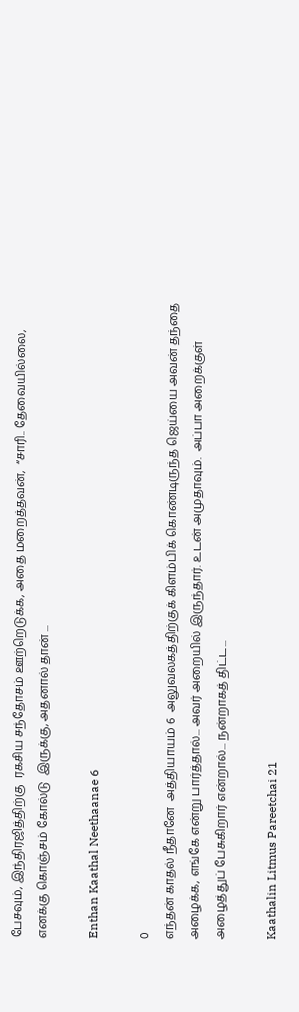பேசவும், இந்திரஜித்திற்கு  ரகசிய சந்தோசம் ஊற்றெடுக்க, அதை மறைத்தவன்,  “சாரி.. தேவையில்லை, எனக்கு கொஞ்சம் கோல்டு  இருக்கு, அதனால் தான் ...

Enthan Kaathal Neethaanae 6

0
எந்தன் காதல் நீதானே  அத்தியாயம் 6  அலுவலகத்திற்குக் கிளம்பிக் கொண்டிருந்த ஜெய்யை அவன் தந்தை அழைக்க, எங்கே என்று பார்த்தால்... அவர் அறையில் இருந்தார். உடன் அமுதாவும்.  அப்பா அறைக்குள் அழைத்துப் பேசுகிறார் என்றால்... நன்றாகத் திட்ட...

Kaathalin Litmus Pareetchai 21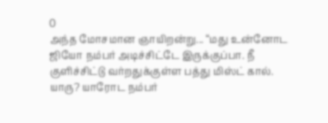0
அந்த மோசமான ஞாயிறன்று... “மது உன்னோட ஜியோ நம்பர் அடிச்சிட்டே இருக்குப்பா. நீ குளிச்சிட்டு வர்றதுக்குள்ள பத்து மிஸ்ட் கால். யாரு? யாரோட நம்பர்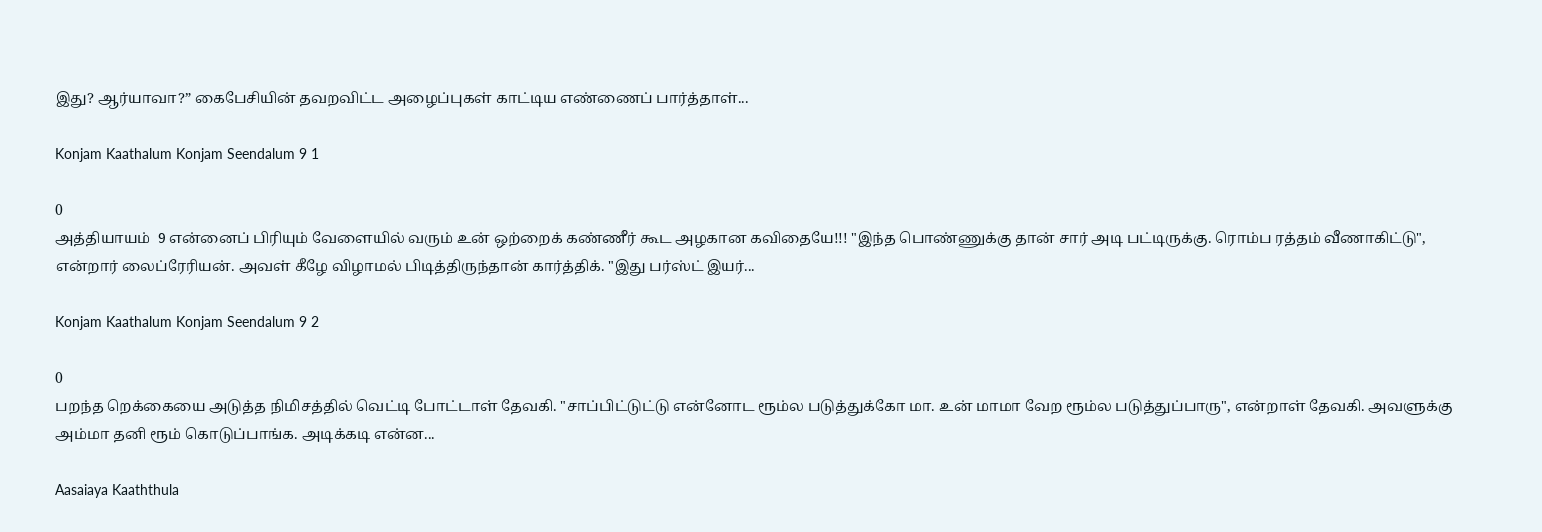இது? ஆர்யாவா?” கைபேசியின் தவறவிட்ட அழைப்புகள் காட்டிய எண்ணைப் பார்த்தாள்...

Konjam Kaathalum Konjam Seendalum 9 1

0
அத்தியாயம்  9 என்னைப் பிரியும் வேளையில் வரும் உன் ஒற்றைக் கண்ணீர் கூட அழகான கவிதையே!!! "இந்த பொண்ணுக்கு தான் சார் அடி பட்டிருக்கு. ரொம்ப ரத்தம் வீணாகிட்டு", என்றார் லைப்ரேரியன். அவள் கீழே விழாமல் பிடித்திருந்தான் கார்த்திக். "இது பர்ஸ்ட் இயர்...

Konjam Kaathalum Konjam Seendalum 9 2

0
பறந்த றெக்கையை அடுத்த நிமிசத்தில் வெட்டி போட்டாள் தேவகி. "சாப்பிட்டுட்டு என்னோட ரூம்ல படுத்துக்கோ மா. உன் மாமா வேற ரூம்ல படுத்துப்பாரு", என்றாள் தேவகி. அவளுக்கு அம்மா தனி ரூம் கொடுப்பாங்க. அடிக்கடி என்ன...

Aasaiaya Kaaththula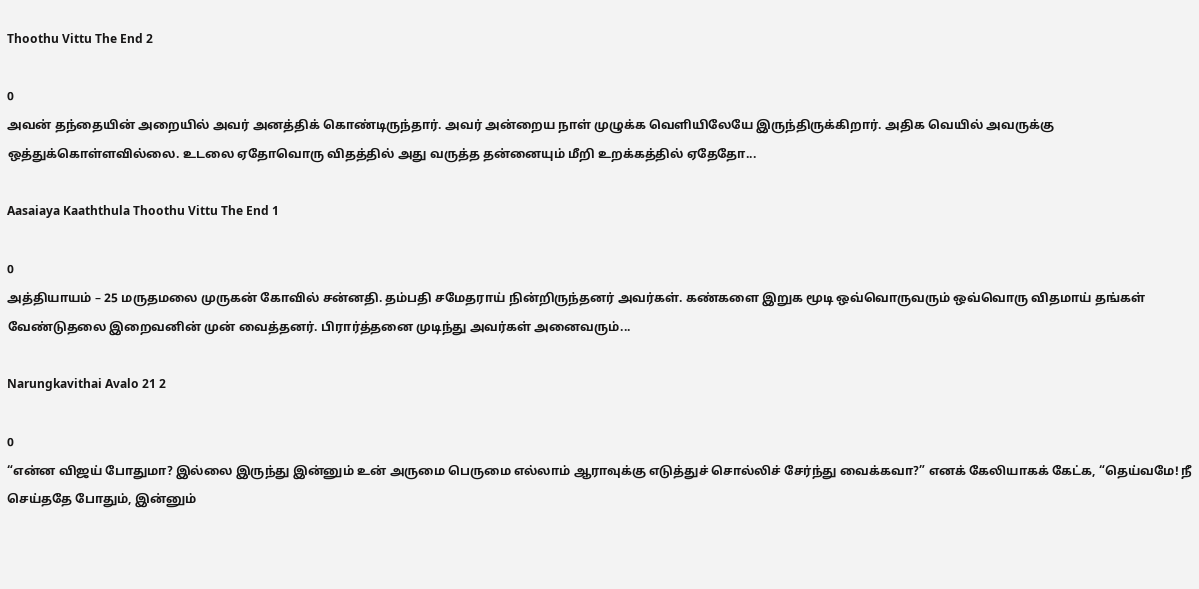Thoothu Vittu The End 2

0
அவன் தந்தையின் அறையில் அவர் அனத்திக் கொண்டிருந்தார். அவர் அன்றைய நாள் முழுக்க வெளியிலேயே இருந்திருக்கிறார். அதிக வெயில் அவருக்கு ஒத்துக்கொள்ளவில்லை. உடலை ஏதோவொரு விதத்தில் அது வருத்த தன்னையும் மீறி உறக்கத்தில் ஏதேதோ...

Aasaiaya Kaaththula Thoothu Vittu The End 1

0
அத்தியாயம் – 25 மருதமலை முருகன் கோவில் சன்னதி. தம்பதி சமேதராய் நின்றிருந்தனர் அவர்கள். கண்களை இறுக மூடி ஒவ்வொருவரும் ஒவ்வொரு விதமாய் தங்கள் வேண்டுதலை இறைவனின் முன் வைத்தனர். பிரார்த்தனை முடிந்து அவர்கள் அனைவரும்...

Narungkavithai Avalo 21 2

0
“என்ன விஜய் போதுமா? இல்லை இருந்து இன்னும் உன் அருமை பெருமை எல்லாம் ஆராவுக்கு எடுத்துச் சொல்லிச் சேர்ந்து வைக்கவா?” எனக் கேலியாகக் கேட்க, “தெய்வமே! நீ செய்ததே போதும், இன்னும்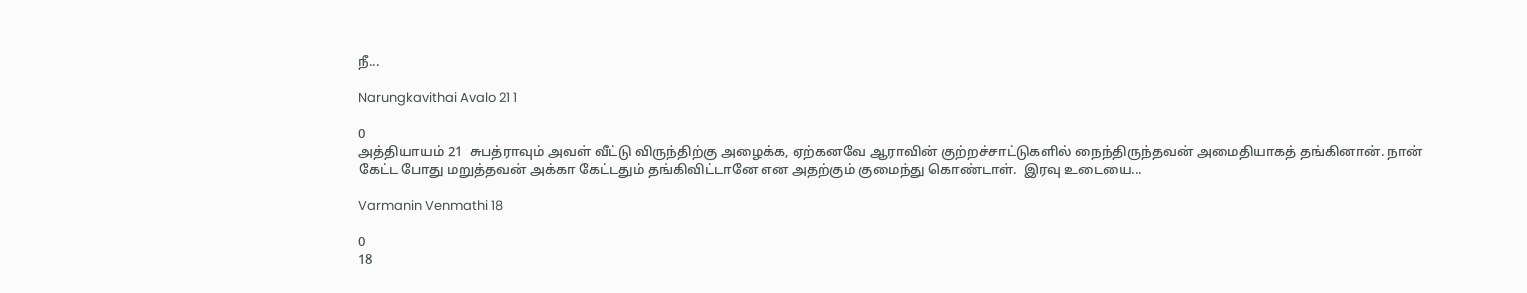நீ...

Narungkavithai Avalo 21 1

0
அத்தியாயம் 21  சுபத்ராவும் அவள் வீட்டு விருந்திற்கு அழைக்க, ஏற்கனவே ஆராவின் குற்றச்சாட்டுகளில் நைந்திருந்தவன் அமைதியாகத் தங்கினான். நான் கேட்ட போது மறுத்தவன் அக்கா கேட்டதும் தங்கிவிட்டானே என அதற்கும் குமைந்து கொண்டாள்.  இரவு உடையை...

Varmanin Venmathi 18

0
18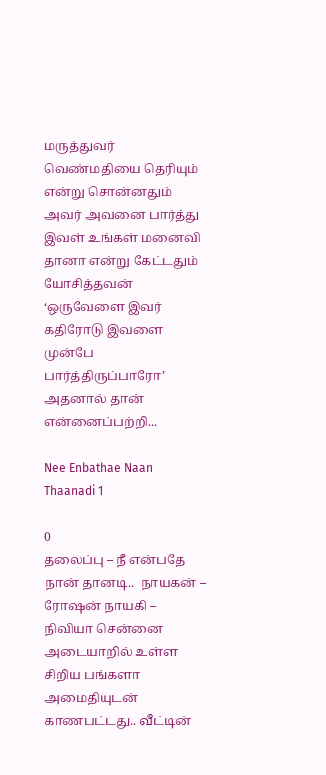மருத்துவர் வெண்மதியை தெரியும் என்று சொன்னதும் அவர் அவனை பார்த்து இவள் உங்கள் மனைவி தானா என்று கேட்டதும் யோசித்தவன் ‘ஒருவேளை இவர் கதிரோடு இவளை முன்பே பார்த்திருப்பாரோ’ அதனால் தான் என்னைப்பற்றி...

Nee Enbathae Naan Thaanadi 1

0
தலைப்பு – நீ என்பதே நான் தானடி..  நாயகன் – ரோஷன் நாயகி – நிவியா சென்னை அடையாறில் உள்ள சிறிய பங்களா அமைதியுடன் காணபட்டது.. வீட்டின்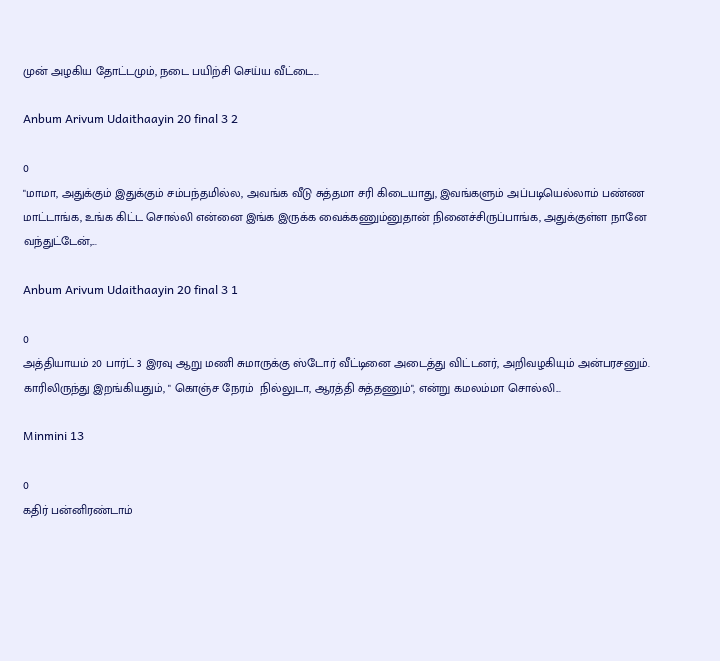முன் அழகிய தோட்டமும், நடை பயிற்சி செய்ய வீட்டை...

Anbum Arivum Udaithaayin 20 final 3 2

0
"மாமா, அதுக்கும் இதுக்கும் சம்பந்தமில்ல, அவங்க வீடு சுத்தமா சரி கிடையாது, இவங்களும் அப்படியெல்லாம் பண்ண மாட்டாங்க, உங்க கிட்ட சொல்லி என்னை இங்க இருக்க வைக்கணும்னுதான் நினைச்சிருப்பாங்க, அதுக்குள்ள நானே வந்துட்டேன்,...

Anbum Arivum Udaithaayin 20 final 3 1

0
அத்தியாயம் 20 பார்ட் 3 இரவு ஆறு மணி சுமாருக்கு ஸ்டோர் வீட்டினை அடைத்து விட்டனர், அறிவழகியும் அன்பரசனும். காரிலிருந்து இறங்கியதும், " கொஞ்ச நேரம்  நில்லுடா, ஆரத்தி சுத்தணும்", என்று கமலம்மா சொல்லி...

Minmini 13

0
கதிர் பன்னிரண்டாம்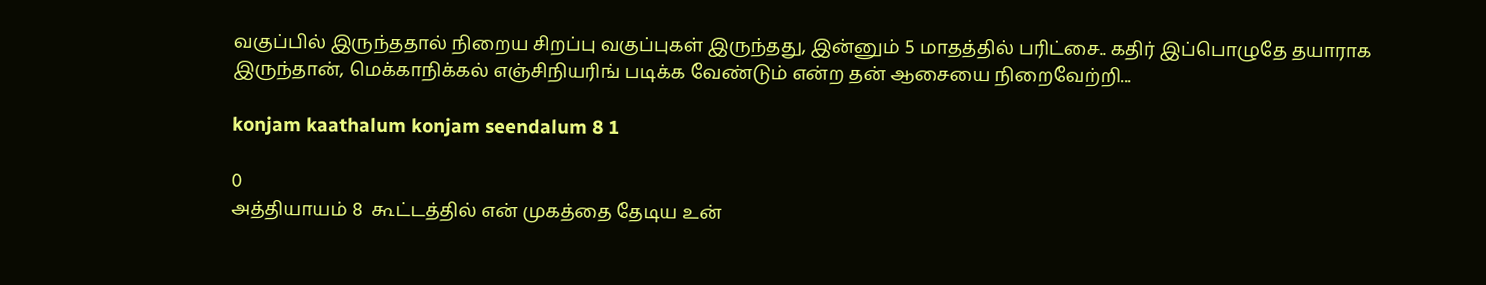வகுப்பில் இருந்ததால் நிறைய சிறப்பு வகுப்புகள் இருந்தது, இன்னும் 5 மாதத்தில் பரிட்சை.. கதிர் இப்பொழுதே தயாராக இருந்தான், மெக்காநிக்கல் எஞ்சிநியரிங் படிக்க வேண்டும் என்ற தன் ஆசையை நிறைவேற்றி...

konjam kaathalum konjam seendalum 8 1

0
அத்தியாயம் 8  கூட்டத்தில் என் முகத்தை தேடிய உன்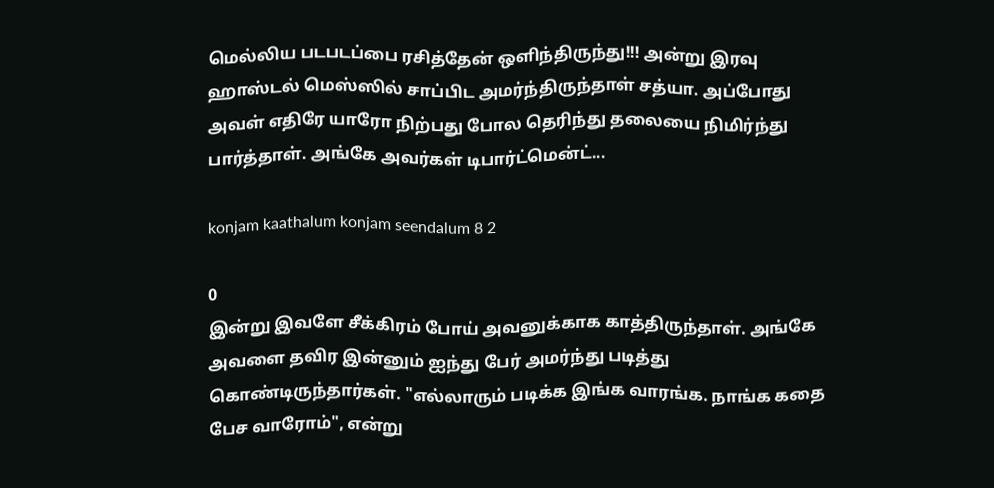மெல்லிய படபடப்பை ரசித்தேன் ஒளிந்திருந்து!!! அன்று இரவு ஹாஸ்டல் மெஸ்ஸில் சாப்பிட அமர்ந்திருந்தாள் சத்யா. அப்போது அவள் எதிரே யாரோ நிற்பது போல தெரிந்து தலையை நிமிர்ந்து பார்த்தாள். அங்கே அவர்கள் டிபார்ட்மென்ட்...

konjam kaathalum konjam seendalum 8 2

0
இன்று இவளே சீக்கிரம் போய் அவனுக்காக காத்திருந்தாள். அங்கே அவளை தவிர இன்னும் ஐந்து பேர் அமர்ந்து படித்து கொண்டிருந்தார்கள். "எல்லாரும் படிக்க இங்க வாரங்க. நாங்க கதை பேச வாரோம்", என்று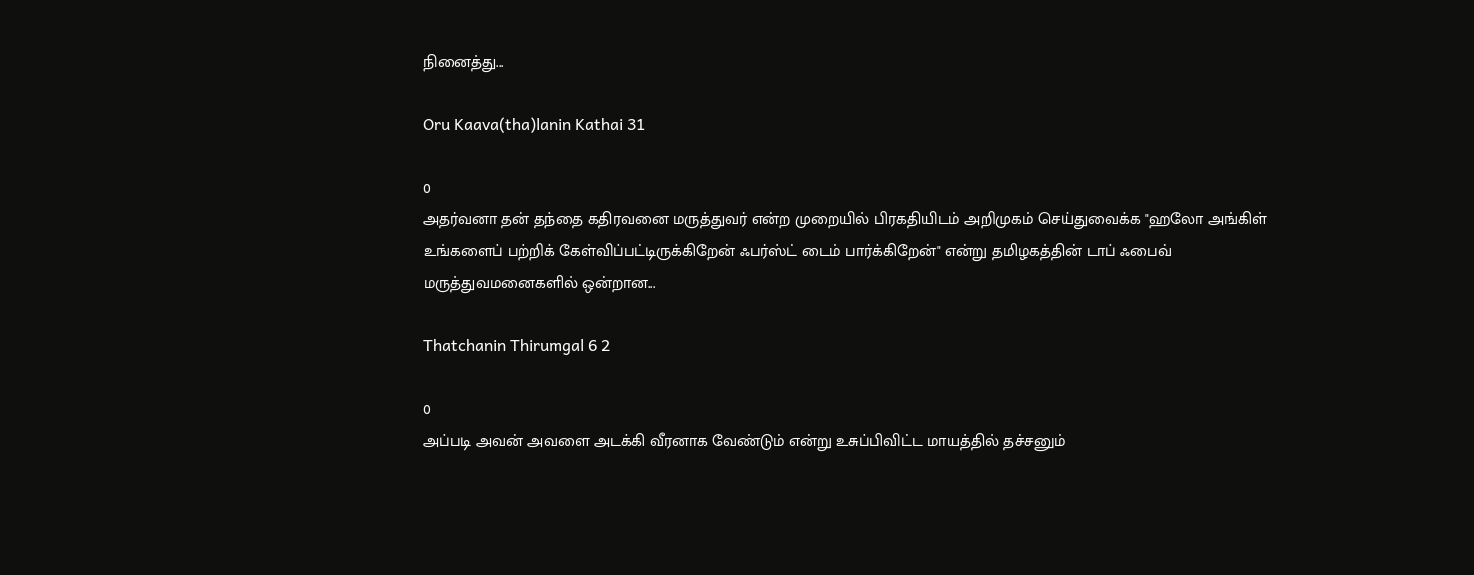நினைத்து...

Oru Kaava(tha)lanin Kathai 31

0
அதர்வனா தன் தந்தை கதிரவனை மருத்துவர் என்ற முறையில் பிரகதியிடம் அறிமுகம் செய்துவைக்க "ஹலோ அங்கிள் உங்களைப் பற்றிக் கேள்விப்பட்டிருக்கிறேன் ஃபர்ஸ்ட் டைம் பார்க்கிறேன்" என்று தமிழகத்தின் டாப் ஃபைவ் மருத்துவமனைகளில் ஒன்றான...

Thatchanin Thirumgal 6 2

0
அப்படி அவன் அவளை அடக்கி வீரனாக வேண்டும் என்று உசுப்பிவிட்ட மாயத்தில் தச்சனும்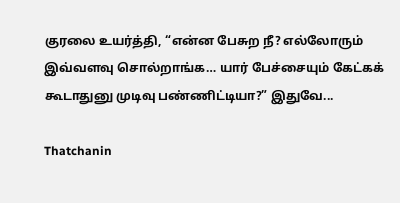குரலை உயர்த்தி, “என்ன பேசுற நீ? எல்லோரும் இவ்வளவு சொல்றாங்க… யார் பேச்சையும் கேட்கக் கூடாதுனு முடிவு பண்ணிட்டியா?” இதுவே...

Thatchanin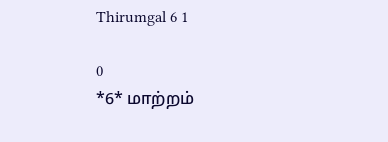Thirumgal 6 1

0
*6* மாற்றம்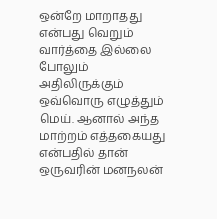ஒன்றே மாறாதது என்பது வெறும் வார்த்தை இல்லை போலும் அதிலிருக்கும் ஒவ்வொரு எழுத்தும் மெய். ஆனால் அந்த மாற்றம் எத்தகையது என்பதில் தான் ஒருவரின் மனநலன்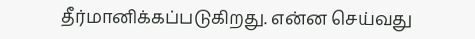தீர்மானிக்கப்படுகிறது. என்ன செய்வது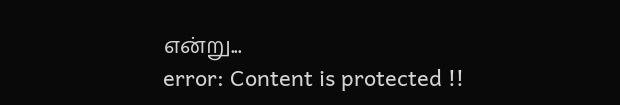என்று...
error: Content is protected !!